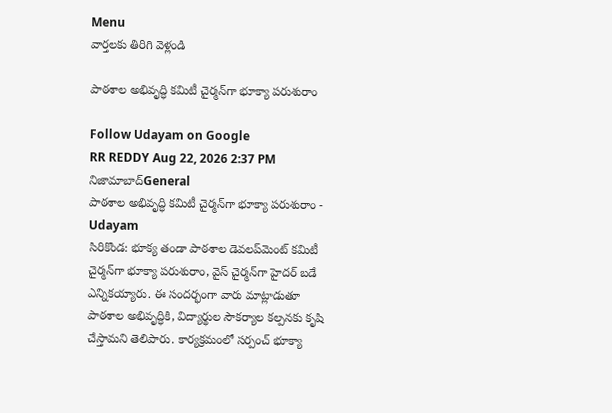Menu
వార్తలకు తిరిగి వెళ్లండి

పాఠశాల అభివృద్ధి కమిటీ చైర్మన్‌గా భూక్యా పరుశురాం

Follow Udayam on Google
RR REDDY Aug 22, 2026 2:37 PM నిజామాబాద్General
పాఠశాల అభివృద్ధి కమిటీ చైర్మన్‌గా భూక్యా పరుశురాం - Udayam
సిరికొండ: భూక్య తండా పాఠశాల డెవలప్‌మెంట్ కమిటీ చైర్మన్‌గా భూక్యా పరుశురాం, వైస్ చైర్మన్‌గా హైదర్ బడే ఎన్నికయ్యారు. ఈ సందర్భంగా వారు మాట్లాడుతూ పాఠశాల అభివృద్ధికి, విద్యార్థుల సౌకర్యాల కల్పనకు కృషి చేస్తామని తెలిపారు. కార్యక్రమంలో సర్పంచ్ భూక్యా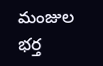మంజుల భర్త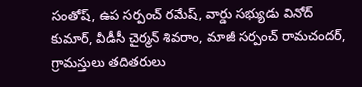సంతోష్, ఉప సర్పంచ్ రమేష్, వార్డు సభ్యుడు వినోద్ కుమార్, వీడీసీ చైర్మన్ శివరాం, మాజీ సర్పంచ్ రామచందర్, గ్రామస్తులు తదితరులు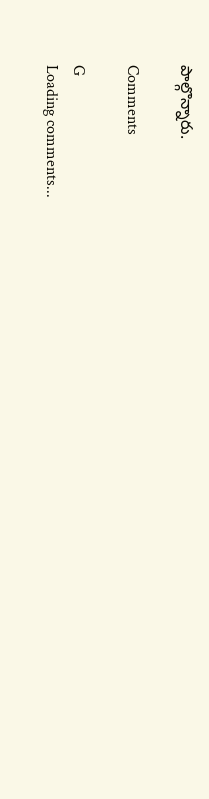పాల్గొన్నారు.

Comments

G
Loading comments...